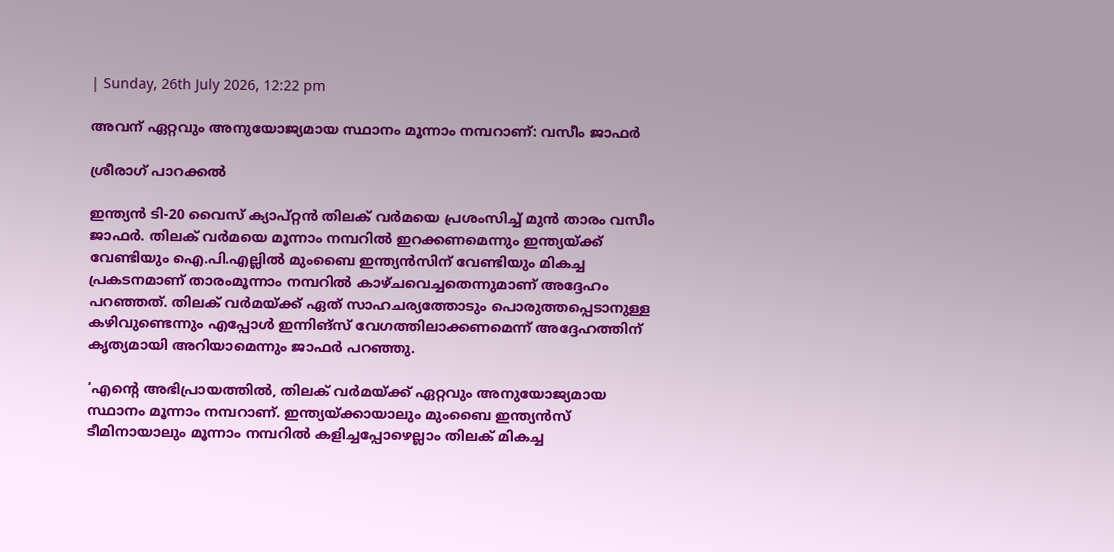| Sunday, 26th July 2026, 12:22 pm

അവന് ഏറ്റവും അനുയോജ്യമായ സ്ഥാനം മൂന്നാം നമ്പറാണ്: വസീം ജാഫര്‍

ശ്രീരാഗ് പാറക്കല്‍

ഇന്ത്യന്‍ ടി-20 വൈസ് ക്യാപ്റ്റന്‍ തിലക് വര്‍മയെ പ്രശംസിച്ച് മുന്‍ താരം വസീം ജാഫര്‍. തിലക് വര്‍മയെ മൂന്നാം നമ്പറില്‍ ഇറക്കണമെന്നും ഇന്ത്യയ്ക്ക് വേണ്ടിയും ഐ.പി.എല്ലില്‍ മുംബൈ ഇന്ത്യന്‍സിന് വേണ്ടിയും മികച്ച പ്രകടനമാണ് താരംമൂന്നാം നമ്പറില്‍ കാഴ്ചവെച്ചതെന്നുമാണ് അദ്ദേഹം പറഞ്ഞത്. തിലക് വര്‍മയ്ക്ക് ഏത് സാഹചര്യത്തോടും പൊരുത്തപ്പെടാനുള്ള കഴിവുണ്ടെന്നും എപ്പോള്‍ ഇന്നിങ്‌സ് വേഗത്തിലാക്കണമെന്ന് അദ്ദേഹത്തിന് കൃത്യമായി അറിയാമെന്നും ജാഫര്‍ പറഞ്ഞു.

‘എന്റെ അഭിപ്രായത്തില്‍, തിലക് വര്‍മയ്ക്ക് ഏറ്റവും അനുയോജ്യമായ സ്ഥാനം മൂന്നാം നമ്പറാണ്. ഇന്ത്യയ്ക്കായാലും മുംബൈ ഇന്ത്യന്‍സ് ടീമിനായാലും മൂന്നാം നമ്പറില്‍ കളിച്ചപ്പോഴെല്ലാം തിലക് മികച്ച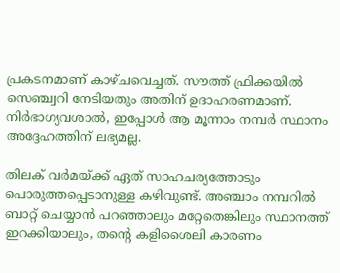പ്രകടനമാണ് കാഴ്ചവെച്ചത്. സൗത്ത് ഫ്രിക്കയില്‍ സെഞ്ച്വറി നേടിയതും അതിന് ഉദാഹരണമാണ്. നിര്‍ഭാഗ്യവശാല്‍, ഇപ്പോള്‍ ആ മൂന്നാം നമ്പര്‍ സ്ഥാനം അദ്ദേഹത്തിന് ലഭ്യമല്ല.

തിലക് വര്‍മയ്ക്ക് ഏത് സാഹചര്യത്തോടും പൊരുത്തപ്പെടാനുള്ള കഴിവുണ്ട്. അഞ്ചാം നമ്പറില്‍ ബാറ്റ് ചെയ്യാന്‍ പറഞ്ഞാലും മറ്റേതെങ്കിലും സ്ഥാനത്ത് ഇറക്കിയാലും, തന്റെ കളിശൈലി കാരണം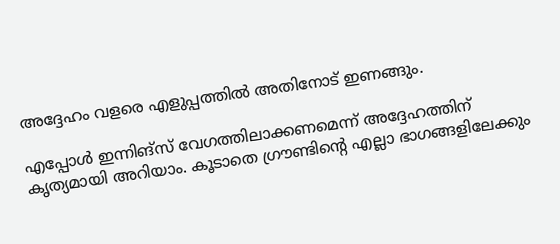അദ്ദേഹം വളരെ എളുപ്പത്തില്‍ അതിനോട് ഇണങ്ങും.

എപ്പോള്‍ ഇന്നിങ്‌സ് വേഗത്തിലാക്കണമെന്ന് അദ്ദേഹത്തിന് കൃത്യമായി അറിയാം. കൂടാതെ ഗ്രൗണ്ടിന്റെ എല്ലാ ഭാഗങ്ങളിലേക്കും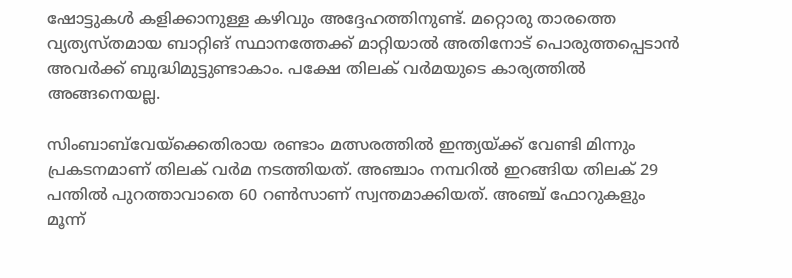ഷോട്ടുകള്‍ കളിക്കാനുള്ള കഴിവും അദ്ദേഹത്തിനുണ്ട്. മറ്റൊരു താരത്തെ വ്യത്യസ്തമായ ബാറ്റിങ് സ്ഥാനത്തേക്ക് മാറ്റിയാല്‍ അതിനോട് പൊരുത്തപ്പെടാന്‍ അവര്‍ക്ക് ബുദ്ധിമുട്ടുണ്ടാകാം. പക്ഷേ തിലക് വര്‍മയുടെ കാര്യത്തില്‍ അങ്ങനെയല്ല.

സിംബാബ്‌വേയ്‌ക്കെതിരായ രണ്ടാം മത്സരത്തില്‍ ഇന്ത്യയ്ക്ക് വേണ്ടി മിന്നും പ്രകടനമാണ് തിലക് വര്‍മ നടത്തിയത്. അഞ്ചാം നമ്പറില്‍ ഇറങ്ങിയ തിലക് 29 പന്തില്‍ പുറത്താവാതെ 60 റണ്‍സാണ് സ്വന്തമാക്കിയത്. അഞ്ച് ഫോറുകളും മൂന്ന്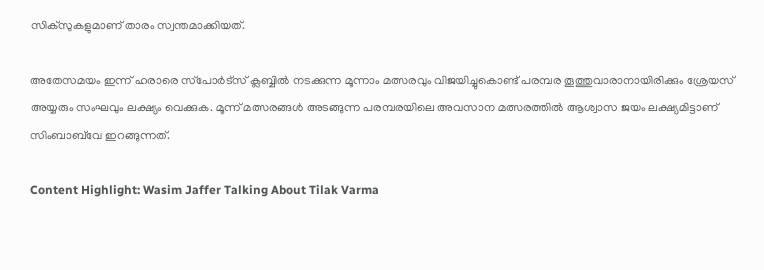സിക്സുകളുമാണ് താരം സ്വന്തമാക്കിയത്.

അതേസമയം ഇന്ന് ഹരാരെ സ്‌പോര്‍ട്‌സ് ക്ലബ്ബില്‍ നടക്കുന്ന മൂന്നാം മത്സരവും വിജയിച്ചുകൊണ്ട് പരമ്പര തൂത്തുവാരാനായിരിക്കും ശ്രേയസ് അയ്യരും സംഘവും ലക്ഷ്യം വെക്കുക. മൂന്ന് മത്സരങ്ങള്‍ അടങ്ങുന്ന പരമ്പരയിലെ അവസാന മത്സരത്തില്‍ ആശ്വാസ ജയം ലക്ഷ്യമിട്ടാണ് സിംബാബ്‌വേ ഇറങ്ങുന്നത്.

Content Highlight: Wasim Jaffer Talking About Tilak Varma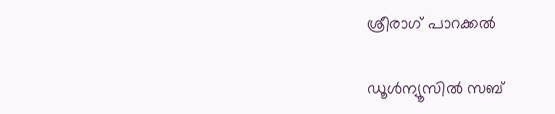ശ്രീരാഗ് പാറക്കല്‍

ഡൂള്‍ന്യൂസില്‍ സബ്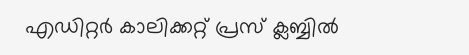എഡിറ്റര്‍ കാലിക്കറ്റ് പ്രസ് ക്ലബ്ബില്‍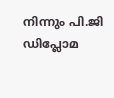നിന്നും പി.ജി ഡിപ്ലോമ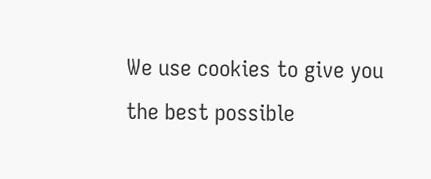We use cookies to give you the best possible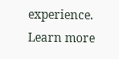experience. Learn more